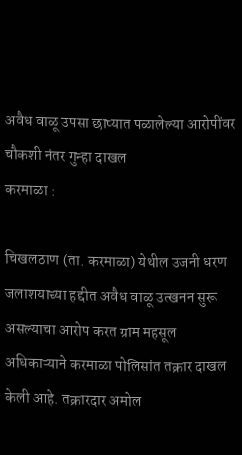अवैध वाळू उपसा छाप्यात पळालेल्या आरोपींवर चौकशी नंतर गुन्हा दाखल
करमाळा :

चिखलठाण (ता. करमाळा) येथील उजनी धरण जलाशयाच्या हद्दीत अवैध वाळू उत्खनन सुरू असल्याचा आरोप करत ग्राम महसूल अधिकाऱ्याने करमाळा पोलिसांत तक्रार दाखल केली आहे. तक्रारदार अमोल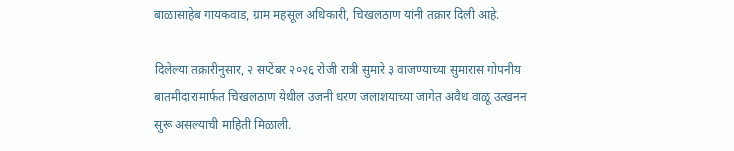बाळासाहेब गायकवाड, ग्राम महसूल अधिकारी, चिखलठाण यांनी तक्रार दिली आहे.

दिलेल्या तक्रारीनुसार, २ सप्टेंबर २०२६ रोजी रात्री सुमारे ३ वाजण्याच्या सुमारास गोपनीय बातमीदारामार्फत चिखलठाण येथील उजनी धरण जलाशयाच्या जागेत अवैध वाळू उत्खनन सुरू असल्याची माहिती मिळाली.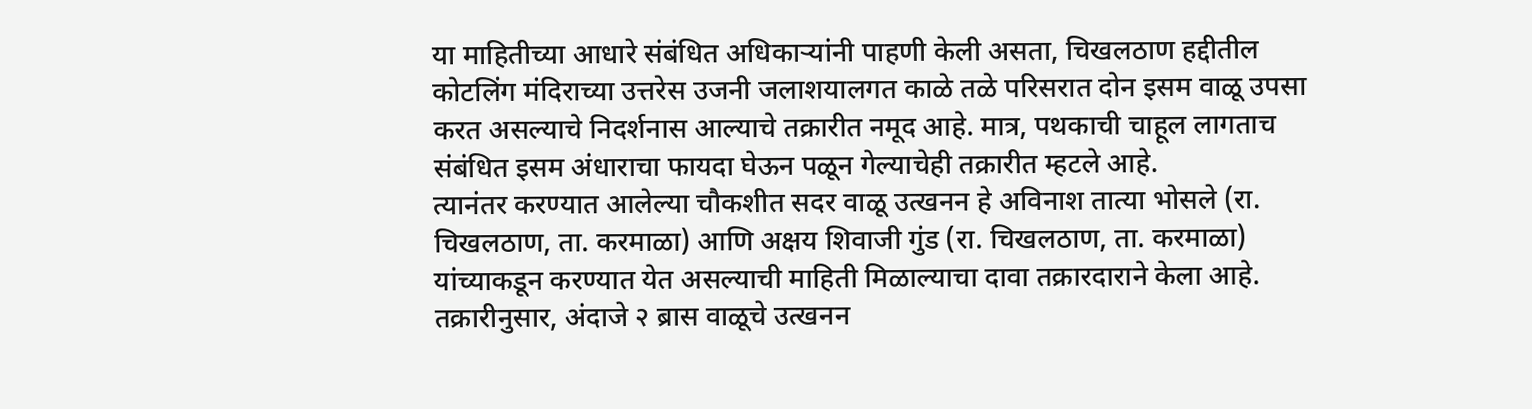या माहितीच्या आधारे संबंधित अधिकाऱ्यांनी पाहणी केली असता, चिखलठाण हद्दीतील कोटलिंग मंदिराच्या उत्तरेस उजनी जलाशयालगत काळे तळे परिसरात दोन इसम वाळू उपसा करत असल्याचे निदर्शनास आल्याचे तक्रारीत नमूद आहे. मात्र, पथकाची चाहूल लागताच संबंधित इसम अंधाराचा फायदा घेऊन पळून गेल्याचेही तक्रारीत म्हटले आहे.
त्यानंतर करण्यात आलेल्या चौकशीत सदर वाळू उत्खनन हे अविनाश तात्या भोसले (रा. चिखलठाण, ता. करमाळा) आणि अक्षय शिवाजी गुंड (रा. चिखलठाण, ता. करमाळा) यांच्याकडून करण्यात येत असल्याची माहिती मिळाल्याचा दावा तक्रारदाराने केला आहे.
तक्रारीनुसार, अंदाजे २ ब्रास वाळूचे उत्खनन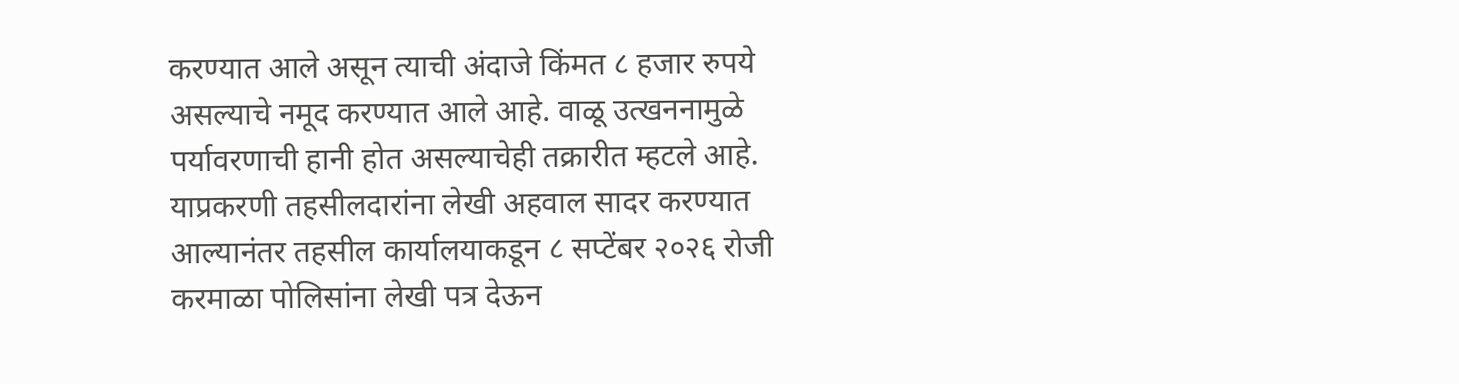करण्यात आले असून त्याची अंदाजे किंमत ८ हजार रुपये असल्याचे नमूद करण्यात आले आहे. वाळू उत्खननामुळे पर्यावरणाची हानी होत असल्याचेही तक्रारीत म्हटले आहे. याप्रकरणी तहसीलदारांना लेखी अहवाल सादर करण्यात आल्यानंतर तहसील कार्यालयाकडून ८ सप्टेंबर २०२६ रोजी करमाळा पोलिसांना लेखी पत्र देऊन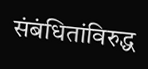संबंधितांविरुद्ध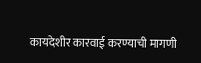कायदेशीर कारवाई करण्याची मागणी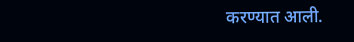करण्यात आली.